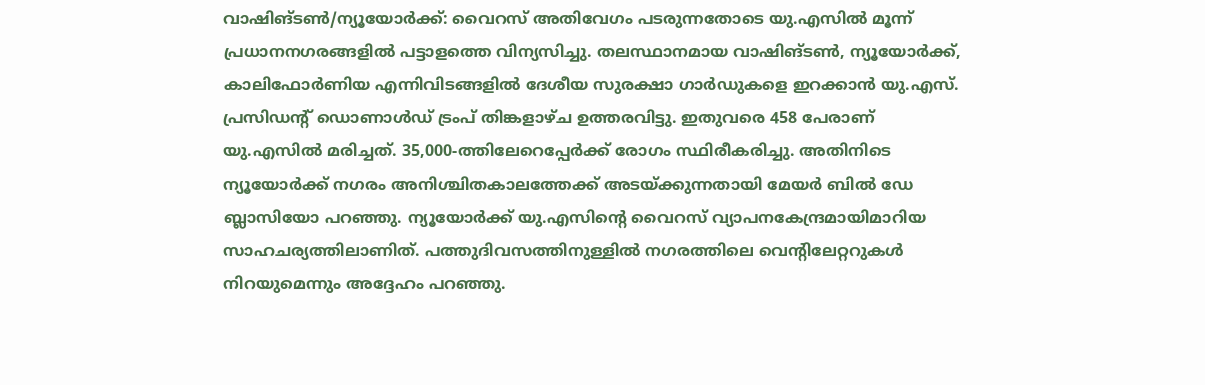വാഷിങ്ടൺ/ന്യൂയോർക്ക്: വൈറസ് അതിവേഗം പടരുന്നതോടെ യു.എസിൽ മൂന്ന് പ്രധാനനഗരങ്ങളിൽ പട്ടാളത്തെ വിന്യസിച്ചു. തലസ്ഥാനമായ വാഷിങ്ടൺ, ന്യൂയോർക്ക്, കാലിഫോർണിയ എന്നിവിടങ്ങളിൽ ദേശീയ സുരക്ഷാ ഗാർഡുകളെ ഇറക്കാൻ യു.എസ്. പ്രസിഡന്റ് ഡൊണാൾഡ് ട്രംപ് തിങ്കളാഴ്ച ഉത്തരവിട്ടു. ഇതുവരെ 458 പേരാണ് യു.എസിൽ മരിച്ചത്. 35,000-ത്തിലേറെപ്പേർക്ക് രോഗം സ്ഥിരീകരിച്ചു. അതിനിടെ ന്യൂയോർക്ക് നഗരം അനിശ്ചിതകാലത്തേക്ക് അടയ്ക്കുന്നതായി മേയർ ബിൽ ഡേ ബ്ലാസിയോ പറഞ്ഞു. ന്യൂയോർക്ക് യു.എസിന്റെ വൈറസ് വ്യാപനകേന്ദ്രമായിമാറിയ സാഹചര്യത്തിലാണിത്. പത്തുദിവസത്തിനുള്ളിൽ നഗരത്തിലെ വെന്റിലേറ്ററുകൾ നിറയുമെന്നും അദ്ദേഹം പറഞ്ഞു.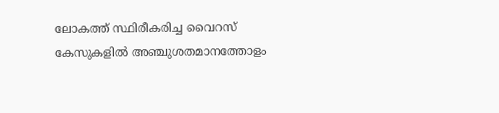ലോകത്ത് സ്ഥിരീകരിച്ച വൈറസ് കേസുകളിൽ അഞ്ചുശതമാനത്തോളം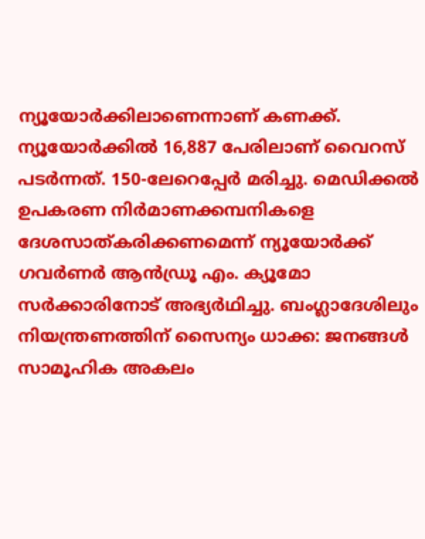ന്യൂയോർക്കിലാണെന്നാണ് കണക്ക്. ന്യൂയോർക്കിൽ 16,887 പേരിലാണ് വൈറസ് പടർന്നത്. 150-ലേറെപ്പേർ മരിച്ചു. മെഡിക്കൽ ഉപകരണ നിർമാണക്കമ്പനികളെ ദേശസാത്കരിക്കണമെന്ന് ന്യൂയോർക്ക് ഗവർണർ ആൻഡ്രൂ എം. ക്യൂമോ സർക്കാരിനോട് അഭ്യർഥിച്ചു. ബംഗ്ലാദേശിലും നിയന്ത്രണത്തിന് സൈന്യം ധാക്ക: ജനങ്ങൾ സാമൂഹിക അകലം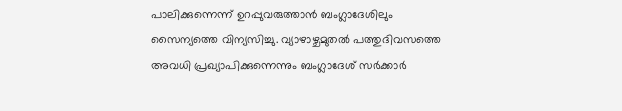പാലിക്കുന്നെന്ന് ഉറപ്പുവരുത്താൻ ബംഗ്ലാദേശിലും സൈന്യത്തെ വിന്യസിച്ചു. വ്യാഴാഴ്ചമുതൽ പത്തുദിവസത്തെ അവധി പ്രഖ്യാപിക്കുന്നെന്നും ബംഗ്ലാദേശ് സർക്കാർ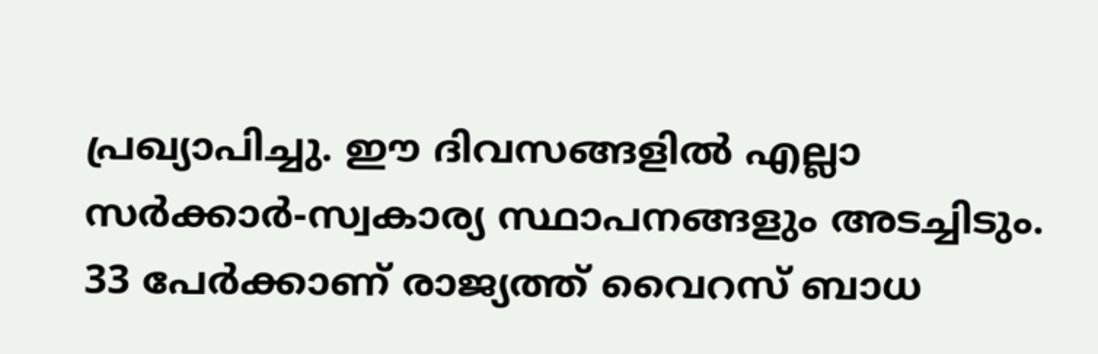പ്രഖ്യാപിച്ചു. ഈ ദിവസങ്ങളിൽ എല്ലാ സർക്കാർ-സ്വകാര്യ സ്ഥാപനങ്ങളും അടച്ചിടും. 33 പേർക്കാണ് രാജ്യത്ത് വൈറസ് ബാധ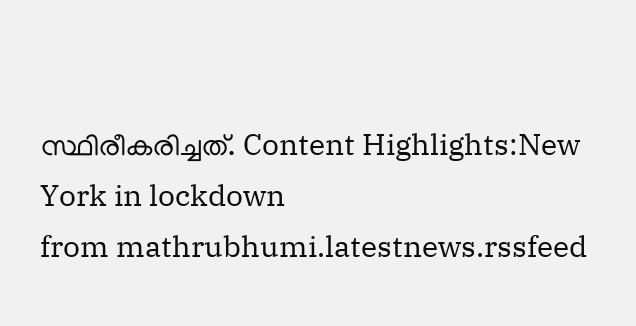സ്ഥിരീകരിച്ചത്. Content Highlights:New York in lockdown
from mathrubhumi.latestnews.rssfeed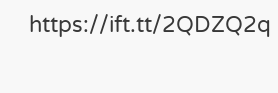https://ift.tt/2QDZQ2q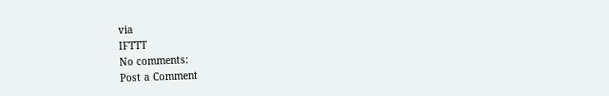via
IFTTT
No comments:
Post a Comment